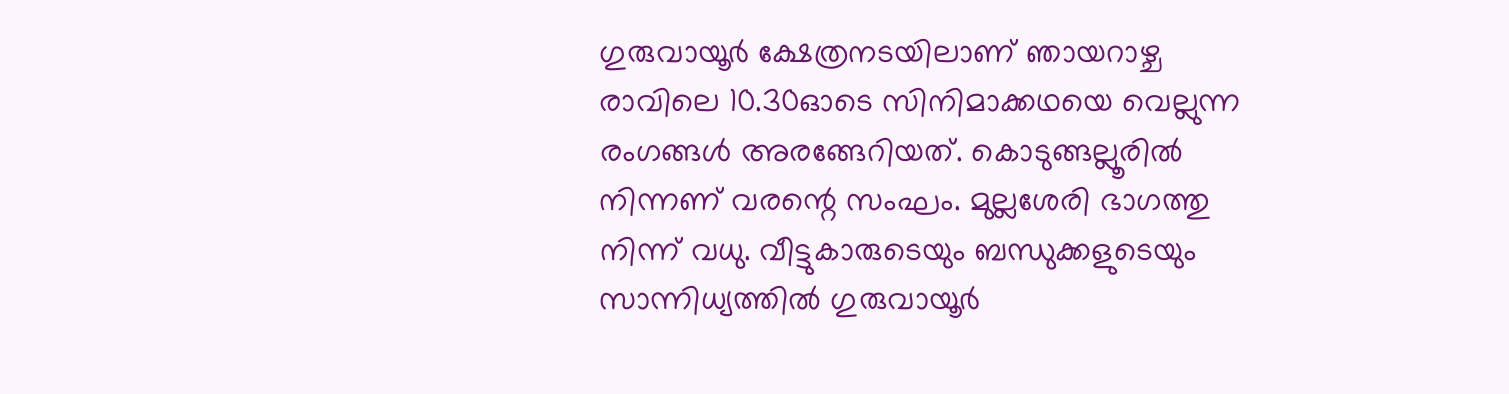ഗുരുവായൂർ ക്ഷേത്രനടയിലാണ് ഞായറാഴ്ച രാവിലെ 10.30ഓടെ സിനിമാക്കഥയെ വെല്ലുന്ന രംഗങ്ങൾ അരങ്ങേറിയത്. കൊടുങ്ങല്ലൂരിൽ നിന്നണ് വരന്റെ സംഘം. മുല്ലശേരി ഭാഗത്തു നിന്ന് വധു. വീട്ടുകാരുടെയും ബന്ധുക്കളുടെയും സാന്നിധ്യത്തിൽ ഗുരുവായൂർ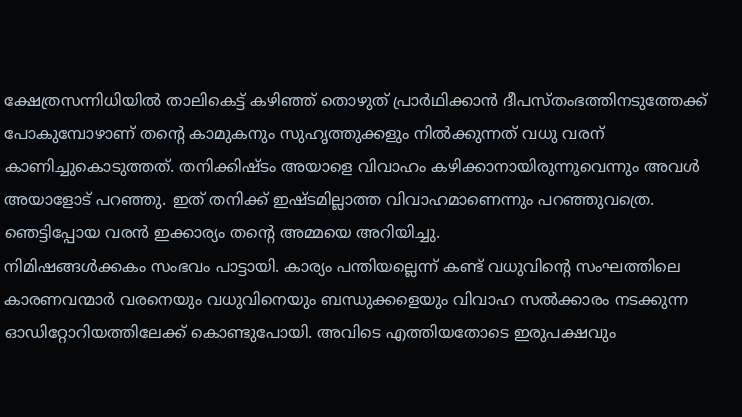ക്ഷേത്രസന്നിധിയിൽ താലികെട്ട് കഴിഞ്ഞ് തൊഴുത് പ്രാർഥിക്കാൻ ദീപസ്തംഭത്തിനടുത്തേക്ക് പോകുമ്പോഴാണ് തന്റെ കാമുകനും സുഹൃത്തുക്കളും നിൽക്കുന്നത് വധു വരന് കാണിച്ചുകൊടുത്തത്. തനിക്കിഷ്ടം അയാളെ വിവാഹം കഴിക്കാനായിരുന്നുവെന്നും അവൾ അയാളോട് പറഞ്ഞു. ഇത് തനിക്ക് ഇഷ്ടമില്ലാത്ത വിവാഹമാണെന്നും പറഞ്ഞുവത്രെ. ഞെട്ടിപ്പോയ വരൻ ഇക്കാര്യം തന്റെ അമ്മയെ അറിയിച്ചു.
നിമിഷങ്ങൾക്കകം സംഭവം പാട്ടായി. കാര്യം പന്തിയല്ലെന്ന് കണ്ട് വധുവിന്റെ സംഘത്തിലെ കാരണവന്മാർ വരനെയും വധുവിനെയും ബന്ധുക്കളെയും വിവാഹ സൽക്കാരം നടക്കുന്ന ഓഡിറ്റോറിയത്തിലേക്ക് കൊണ്ടുപോയി. അവിടെ എത്തിയതോടെ ഇരുപക്ഷവും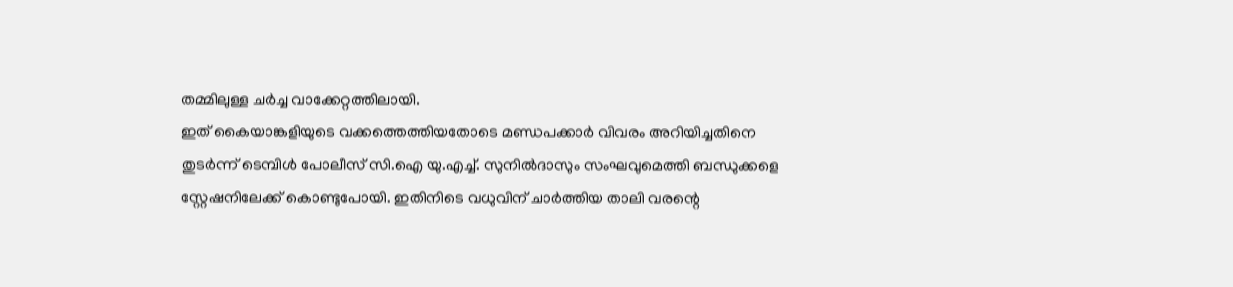തമ്മിലുള്ള ചർച്ച വാക്കേറ്റത്തിലായി.
ഇത് കൈയാങ്കളിയുടെ വക്കത്തെത്തിയതോടെ മണ്ഡപക്കാർ വിവരം അറിയിച്ചതിനെ തുടർന്ന് ടെമ്പിൾ പോലീസ് സി.ഐ യു.എച്ച്. സുനിൽദാസും സംഘവുമെത്തി ബന്ധുക്കളെ സ്റ്റേഷനിലേക്ക് കൊണ്ടുപോയി. ഇതിനിടെ വധുവിന് ചാർത്തിയ താലി വരന്റെ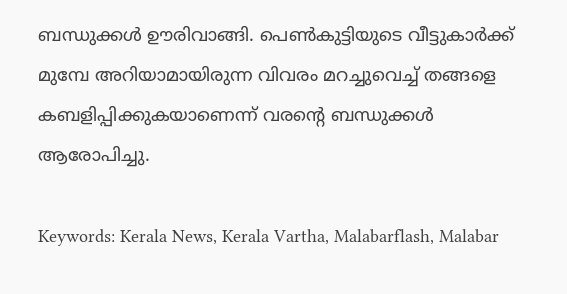ബന്ധുക്കൾ ഊരിവാങ്ങി. പെൺകുട്ടിയുടെ വീട്ടുകാർക്ക് മുമ്പേ അറിയാമായിരുന്ന വിവരം മറച്ചുവെച്ച് തങ്ങളെ കബളിപ്പിക്കുകയാണെന്ന് വരന്റെ ബന്ധുക്കൾ ആരോപിച്ചു.

Keywords: Kerala News, Kerala Vartha, Malabarflash, Malabar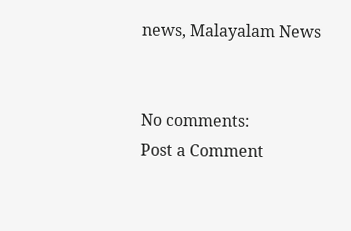news, Malayalam News


No comments:
Post a Comment